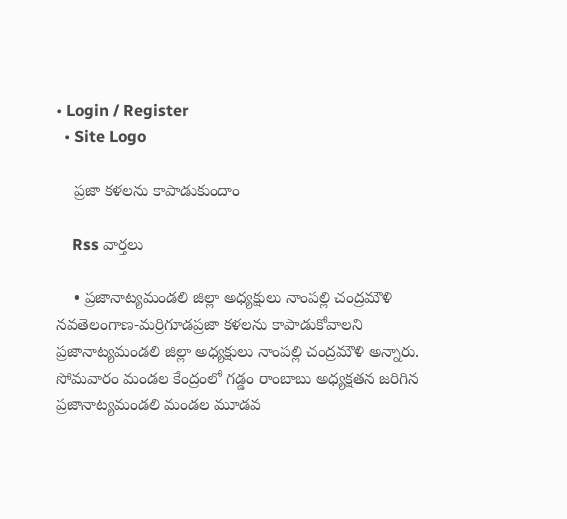• Login / Register
  • Site Logo

    ప్రజా కళలను కాపాడుకుందాం

    Rss వార్తలు

    • ప్రజానాట్యమండలి జిల్లా అధ్యక్షులు నాంపల్లి చంద్రమౌళి నవతెలంగాణ-మర్రిగూడప్రజా కళలను కాపాడుకోవాలని ప్రజానాట్యమండలి జిల్లా అధ్యక్షులు నాంపల్లి చంద్రమౌళి అన్నారు. సోమవారం మండల కేంద్రంలో గడ్డం రాంబాబు అధ్యక్షతన జరిగిన ప్రజానాట్యమండలి మండల మూడవ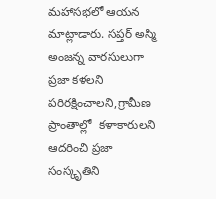మహాసభలో ఆయన మాట్లాడారు. సప్తర్ అస్మి అంజన్న వారసులుగా ప్రజా కళలని పరిరక్షించాలని,గ్రామీణ ప్రాంతాల్లో  కళాకారులని ఆదరించి ప్రజా సంస్కృతిని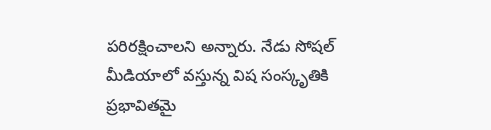పరిరక్షించాలని అన్నారు. నేడు సోషల్ మీడియాలో వస్తున్న విష సంస్కృతికి ప్రభావితమై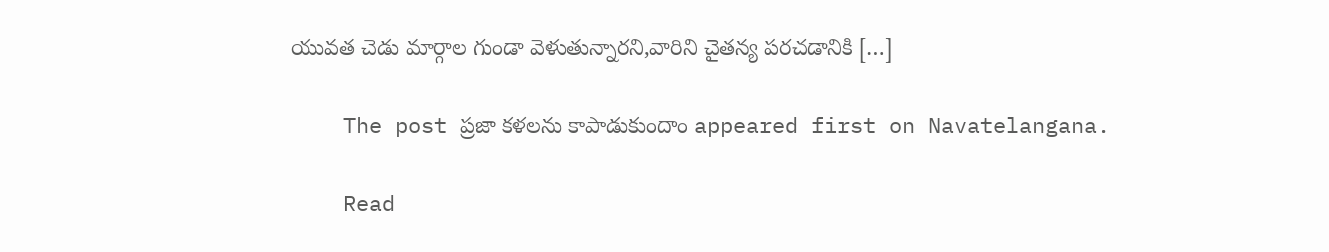యువత చెడు మార్గాల గుండా వెళుతున్నారని,వారిని చైతన్య పరచడానికి […]

    The post ప్రజా కళలను కాపాడుకుందాం appeared first on Navatelangana.

    Read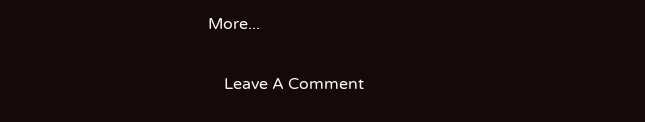More...

    Leave A Comment